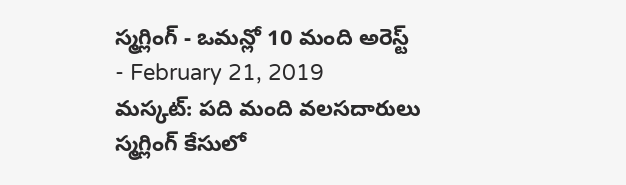స్మగ్లింగ్ - ఒమన్లో 10 మంది అరెస్ట్
- February 21, 2019
మస్కట్: పది మంది వలసదారులు స్మగ్లింగ్ కేసులో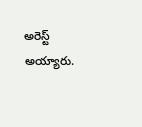అరెస్ట్ అయ్యారు.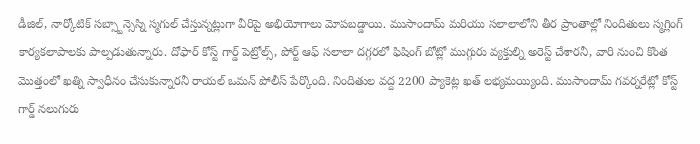డీజిల్, నార్కోటిక్ సబ్స్టాన్సెస్ని స్మగుల్ చేస్తున్నట్లుగా వీరిపై అభియోగాలు మోపబడ్డాయి. ముసాందామ్ మరియు సలాలాలోని తీర ప్రాంతాల్లో నిందితులు స్మగ్లింగ్ కార్యకలాపాలకు పాల్పడుతున్నారు. దోఫార్ కోస్ట్ గార్డ్ పెట్రోల్స్, పోర్ట్ ఆఫ్ సలాలా దగ్గరలో ఫిషింగ్ బోట్లో ముగ్గురు వ్యక్తుల్ని అరెస్ట్ చేశారనీ, వారి నుంచి కొంత మొత్తంలో ఖత్ని స్వాధీనం చేసుకున్నారనీ రాయల్ ఒమన్ పోలీస్ పేర్కొంది. నిందితుల వద్ద 2200 ప్యాకెట్ల ఖత్ లభ్యమయ్యింది. ముసాందామ్ గవర్నరేట్లో కోస్ట్ గార్డ్ నలుగురు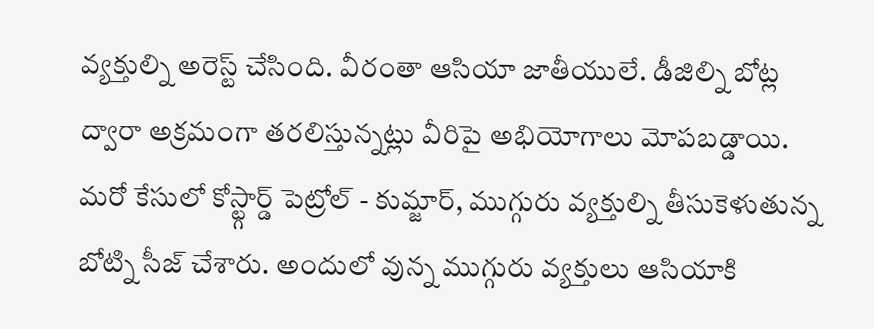వ్యక్తుల్ని అరెస్ట్ చేసింది. వీరంతా ఆసియా జాతీయులే. డీజిల్ని బోట్ల ద్వారా అక్రమంగా తరలిస్తున్నట్లు వీరిపై అభియోగాలు మోపబడ్డాయి. మరో కేసులో కోస్ట్గార్డ్ పెట్రోల్ - కుమ్జార్, ముగ్గురు వ్యక్తుల్ని తీసుకెళుతున్న బోట్ని సీజ్ చేశారు. అందులో వున్న ముగ్గురు వ్యక్తులు ఆసియాకి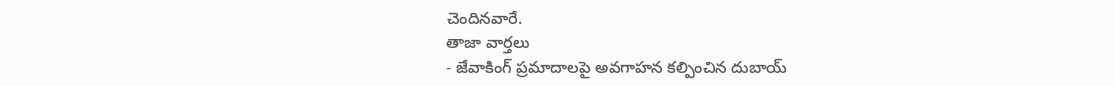చెందినవారే.
తాజా వార్తలు
- జేవాకింగ్ ప్రమాదాలపై అవగాహన కల్పించిన దుబాయ్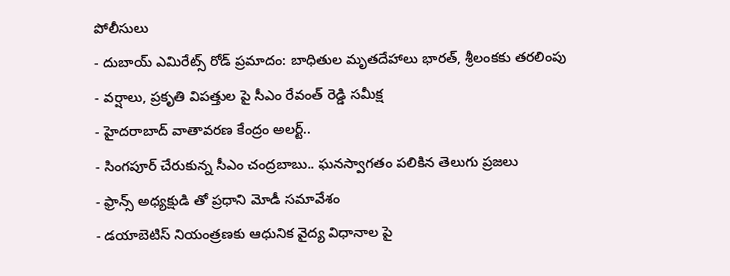పోలీసులు
- దుబాయ్ ఎమిరేట్స్ రోడ్ ప్రమాదం: బాధితుల మృతదేహాలు భారత్, శ్రీలంకకు తరలింపు
- వర్షాలు, ప్రకృతి విపత్తుల పై సీఎం రేవంత్ రెడ్డి సమీక్ష
- హైదరాబాద్ వాతావరణ కేంద్రం అలర్ట్..
- సింగపూర్ చేరుకున్న సీఎం చంద్రబాబు.. ఘనస్వాగతం పలికిన తెలుగు ప్రజలు
- ఫ్రాన్స్ అధ్యక్షుడి తో ప్రధాని మోడీ సమావేశం
- డయాబెటిస్ నియంత్రణకు ఆధునిక వైద్య విధానాల పై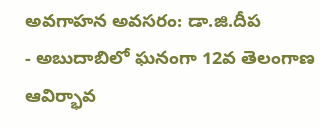అవగాహన అవసరం: డా.జి.దీప
- అబుదాబిలో ఘనంగా 12వ తెలంగాణ ఆవిర్భావ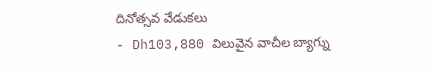దినోత్సవ వేడుకలు
- Dh103,880 విలువైన వాచీల బ్యాగ్ను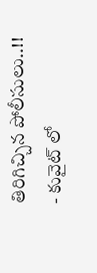తిరిగిచ్చిన పోలీసులు..!!
- కువైట్ లో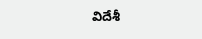విదేశీ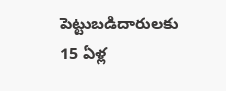పెట్టుబడిదారులకు 15 ఏళ్ల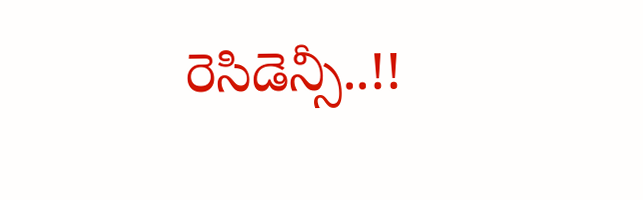రెసిడెన్సీ..!!